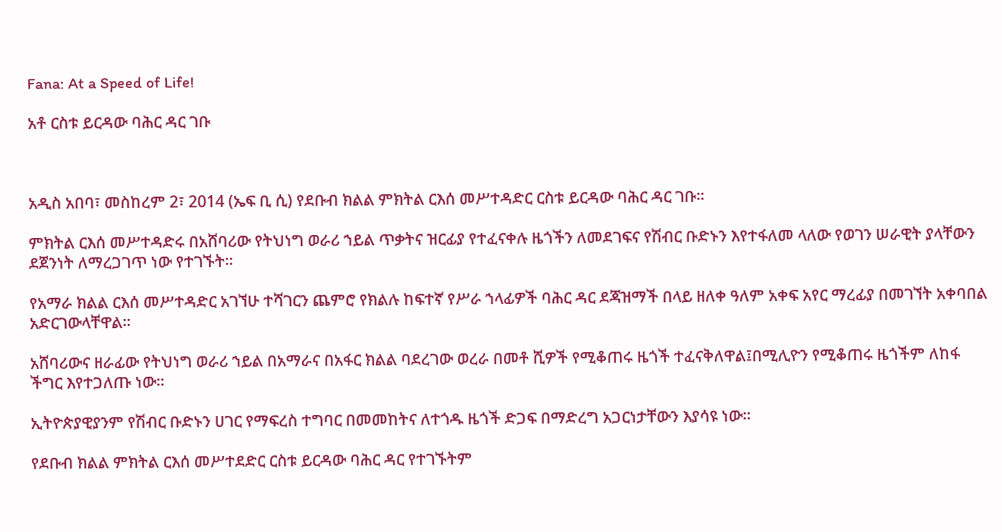Fana: At a Speed of Life!

አቶ ርስቱ ይርዳው ባሕር ዳር ገቡ



አዲስ አበባ፣ መስከረም 2፣ 2014 (ኤፍ ቢ ሲ) የደቡብ ክልል ምክትል ርእሰ መሥተዳድር ርስቱ ይርዳው ባሕር ዳር ገቡ።

ምክትል ርእሰ መሥተዳድሩ በአሸባሪው የትህነግ ወራሪ ኀይል ጥቃትና ዝርፊያ የተፈናቀሉ ዜጎችን ለመደገፍና የሽብር ቡድኑን እየተፋለመ ላለው የወገን ሠራዊት ያላቸውን ደጀንነት ለማረጋገጥ ነው የተገኙት።

የአማራ ክልል ርእሰ መሥተዳድር አገኘሁ ተሻገርን ጨምሮ የክልሉ ከፍተኛ የሥራ ኀላፊዎች ባሕር ዳር ደጃዝማች በላይ ዘለቀ ዓለም አቀፍ አየር ማረፊያ በመገኘት አቀባበል አድርገውላቸዋል።

አሸባሪውና ዘራፊው የትህነግ ወራሪ ኀይል በአማራና በአፋር ክልል ባደረገው ወረራ በመቶ ሺዎች የሚቆጠሩ ዜጎች ተፈናቅለዋል፤በሚሊዮን የሚቆጠሩ ዜጎችም ለከፋ ችግር እየተጋለጡ ነው።

ኢትዮጵያዊያንም የሽብር ቡድኑን ሀገር የማፍረስ ተግባር በመመከትና ለተጎዱ ዜጎች ድጋፍ በማድረግ አጋርነታቸውን እያሳዩ ነው።

የደቡብ ክልል ምክትል ርእሰ መሥተደድር ርስቱ ይርዳው ባሕር ዳር የተገኙትም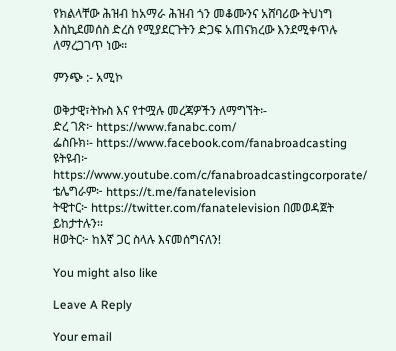የክልላቸው ሕዝብ ከአማራ ሕዝብ ጎን መቆሙንና አሸባሪው ትህነግ እስኪደመሰስ ድረስ የሚያደርጉትን ድጋፍ አጠናክረው እንደሚቀጥሉ ለማረጋገጥ ነው።

ምንጭ :- አሚኮ

ወቅታዊ፣ትኩስ እና የተሟሉ መረጃዎችን ለማግኘት፡-
ድረ ገጽ፦ https://www.fanabc.com/
ፌስቡክ፡- https://www.facebook.com/fanabroadcasting
ዩትዩብ፦ https://www.youtube.com/c/fanabroadcastingcorporate/
ቴሌግራም፦ https://t.me/fanatelevision
ትዊተር፦ https://twitter.com/fanatelevision በመወዳጀት ይከታተሉን፡፡
ዘወትር፦ ከእኛ ጋር ስላሉ እናመሰግናለን!

You might also like

Leave A Reply

Your email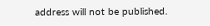address will not be published.